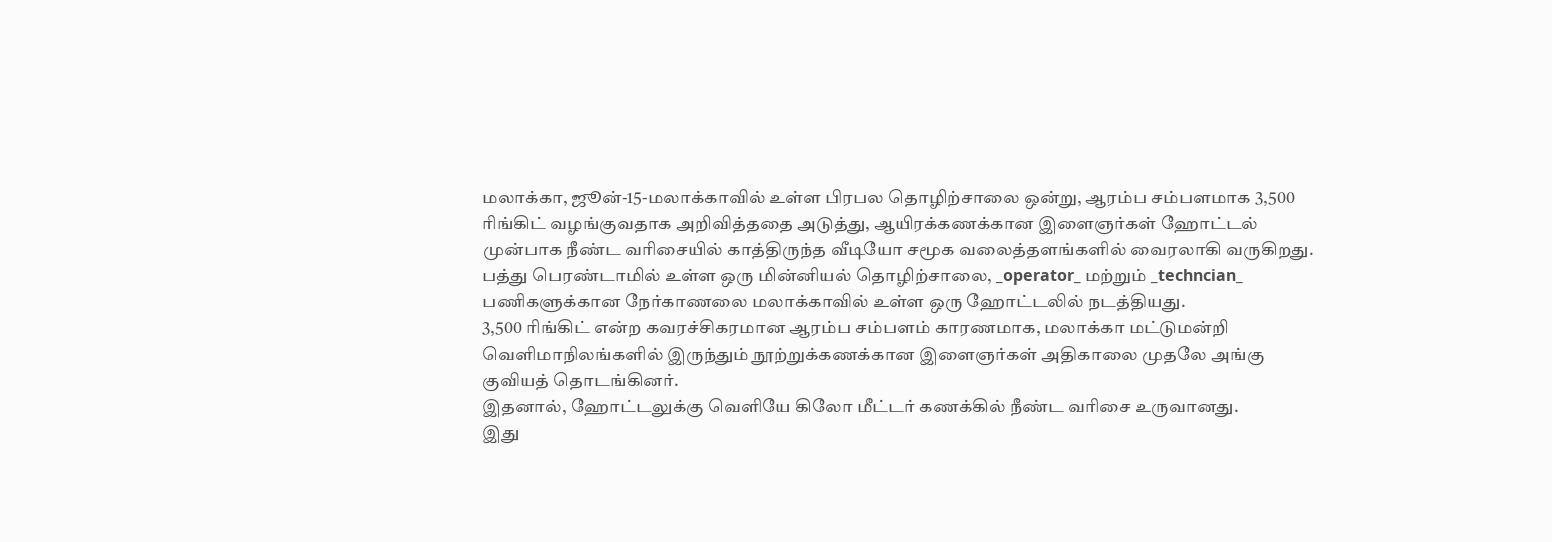மலாக்கா, ஜூன்-15-மலாக்காவில் உள்ள பிரபல தொழிற்சாலை ஒன்று, ஆரம்ப சம்பளமாக 3,500 ரிங்கிட் வழங்குவதாக அறிவித்ததை அடுத்து, ஆயிரக்கணக்கான இளைஞர்கள் ஹோட்டல் முன்பாக நீண்ட வரிசையில் காத்திருந்த வீடியோ சமூக வலைத்தளங்களில் வைரலாகி வருகிறது.
பத்து பெரண்டாமில் உள்ள ஒரு மின்னியல் தொழிற்சாலை, _operator_ மற்றும் _techncian_ பணிகளுக்கான நேர்காணலை மலாக்காவில் உள்ள ஒரு ஹோட்டலில் நடத்தியது.
3,500 ரிங்கிட் என்ற கவரச்சிகரமான ஆரம்ப சம்பளம் காரணமாக, மலாக்கா மட்டுமன்றி வெளிமாநிலங்களில் இருந்தும் நூற்றுக்கணக்கான இளைஞர்கள் அதிகாலை முதலே அங்கு குவியத் தொடங்கினர்.
இதனால், ஹோட்டலுக்கு வெளியே கிலோ மீட்டர் கணக்கில் நீண்ட வரிசை உருவானது.
இது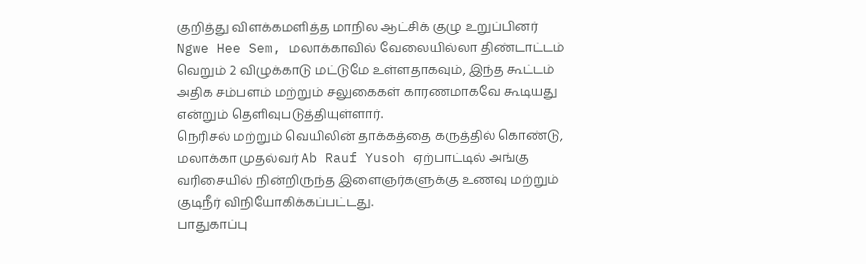குறித்து விளக்கமளித்த மாநில ஆட்சிக் குழு உறுப்பினர் Ngwe Hee Sem, மலாக்காவில் வேலையில்லா திண்டாட்டம் வெறும் 2 விழுக்காடு மட்டுமே உள்ளதாகவும், இந்த கூட்டம் அதிக சம்பளம் மற்றும் சலுகைகள் காரணமாகவே கூடியது என்றும் தெளிவுபடுத்தியுள்ளார்.
நெரிசல் மற்றும் வெயிலின் தாக்கத்தை கருத்தில் கொண்டு, மலாக்கா முதல்வர் Ab Rauf Yusoh ஏற்பாட்டில் அங்கு வரிசையில் நின்றிருந்த இளைஞர்களுக்கு உணவு மற்றும் குடிநீர் விநியோகிக்கப்பட்டது.
பாதுகாப்பு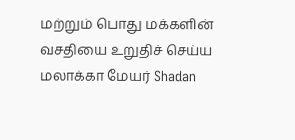மற்றும் பொது மக்களின் வசதியை உறுதிச் செய்ய மலாக்கா மேயர் Shadan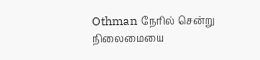Othman நேரில் சென்று நிலைமையை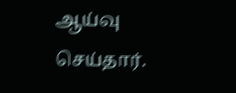ஆய்வு செய்தார்.